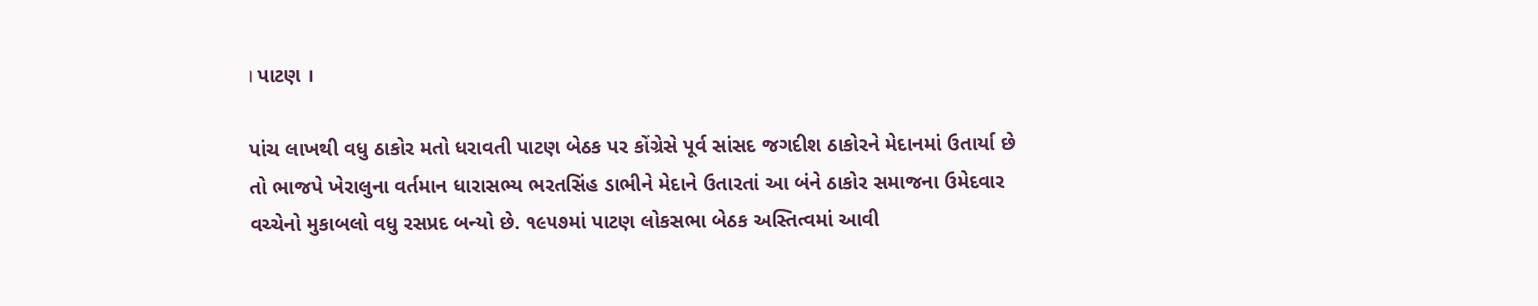। પાટણ ।

પાંચ લાખથી વધુ ઠાકોર મતો ધરાવતી પાટણ બેઠક પર કોંગ્રેસે પૂર્વ સાંસદ જગદીશ ઠાકોરને મેદાનમાં ઉતાર્યા છે તો ભાજપે ખેરાલુના વર્તમાન ધારાસભ્ય ભરતસિંહ ડાભીને મેદાને ઉતારતાં આ બંને ઠાકોર સમાજના ઉમેદવાર વચ્ચેનો મુકાબલો વધુ રસપ્રદ બન્યો છે. ૧૯૫૭માં પાટણ લોકસભા બેઠક અસ્તિત્વમાં આવી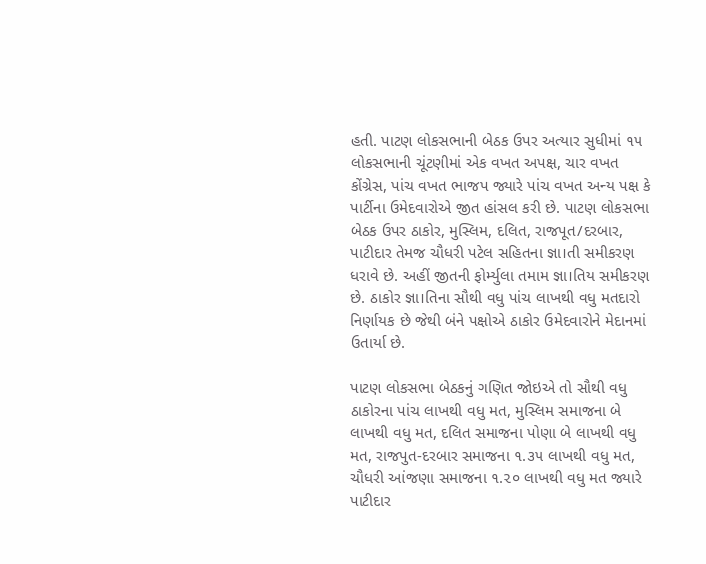હતી. પાટણ લોકસભાની બેઠક ઉપર અત્યાર સુધીમાં ૧૫ લોકસભાની ચૂંટણીમાં એક વખત અપક્ષ, ચાર વખત કોંગ્રેસ, પાંચ વખત ભાજપ જ્યારે પાંચ વખત અન્ય પક્ષ કે પાર્ટીના ઉમેદવારોએ જીત હાંસલ કરી છે. પાટણ લોકસભા બેઠક ઉપર ઠાકોર, મુસ્લિમ, દલિત, રાજપૂત/દરબાર, પાટીદાર તેમજ ચૌધરી પટેલ સહિતના જ્ઞા।તી સમીકરણ ધરાવે છે. અહીં જીતની ફોર્મ્યુલા તમામ જ્ઞા।તિય સમીકરણ છે. ઠાકોર જ્ઞા।તિના સૌથી વધુ પાંચ લાખથી વધુ મતદારો નિર્ણાયક છે જેથી બંને પક્ષોએ ઠાકોર ઉમેદવારોને મેદાનમાં ઉતાર્યા છે.

પાટણ લોકસભા બેઠકનું ગણિત જોઇએ તો સૌથી વધુ ઠાકોરના પાંચ લાખથી વધુ મત, મુસ્લિમ સમાજના બે લાખથી વધુ મત, દલિત સમાજના પોણા બે લાખથી વધુ મત, રાજપુત-દરબાર સમાજના ૧.૩૫ લાખથી વધુ મત, ચૌધરી આંજણા સમાજના ૧.૨૦ લાખથી વધુ મત જ્યારે પાટીદાર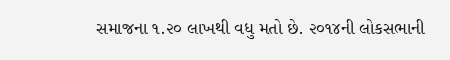સમાજના ૧.૨૦ લાખથી વધુ મતો છે. ૨૦૧૪ની લોકસભાની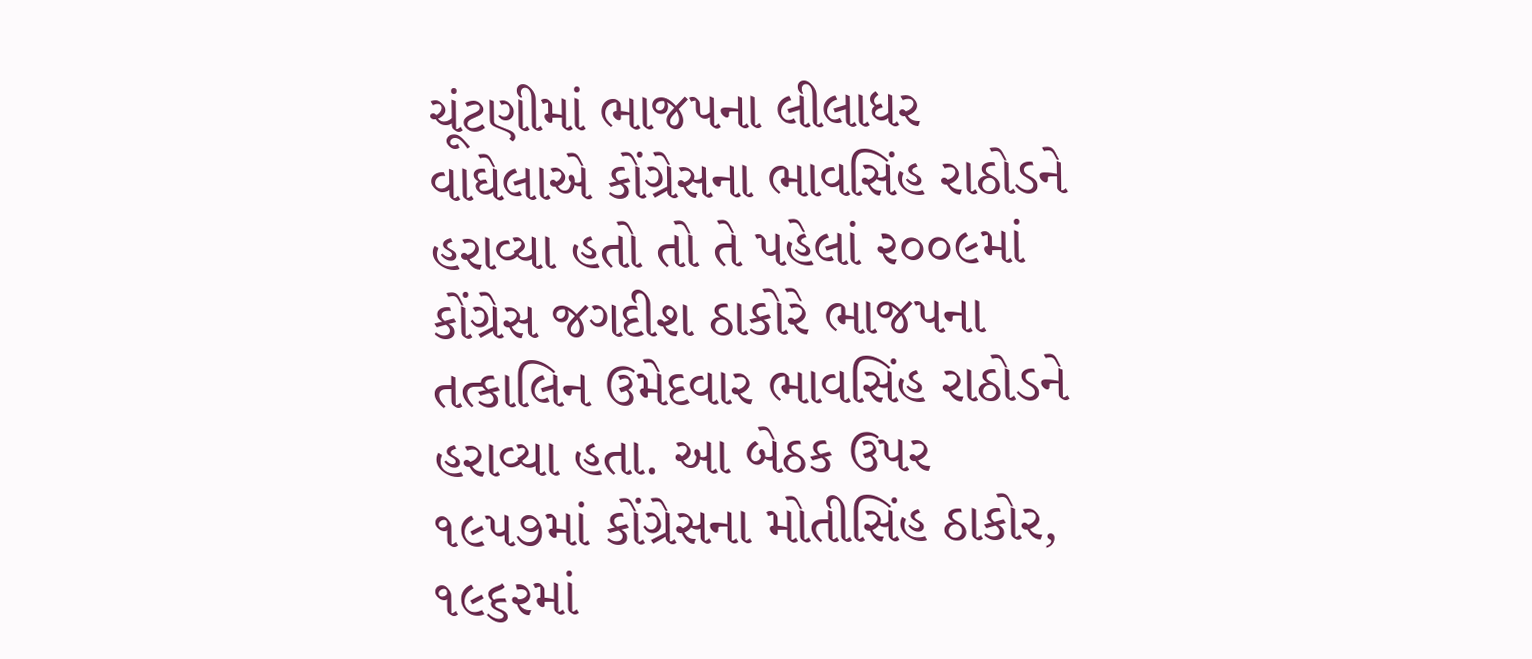ચૂંટણીમાં ભાજપના લીલાધર વાઘેલાએ કોંગ્રેસના ભાવસિંહ રાઠોડને હરાવ્યા હતો તો તે પહેલાં ૨૦૦૯માં કોંગ્રેસ જગદીશ ઠાકોરે ભાજપના તત્કાલિન ઉમેદવાર ભાવસિંહ રાઠોડને હરાવ્યા હતા. આ બેઠક ઉપર ૧૯૫૭માં કોંગ્રેસના મોતીસિંહ ઠાકોર, ૧૯૬૨માં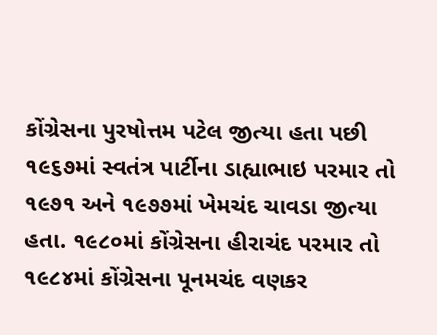કોંગ્રેસના પુરષોત્તમ પટેલ જીત્યા હતા પછી ૧૯૬૭માં સ્વતંત્ર પાર્ટીના ડાહ્યાભાઇ પરમાર તો ૧૯૭૧ અને ૧૯૭૭માં ખેમચંદ ચાવડા જીત્યા હતા. ૧૯૮૦માં કોંગ્રેસના હીરાચંદ પરમાર તો ૧૯૮૪માં કોંગ્રેસના પૂનમચંદ વણકર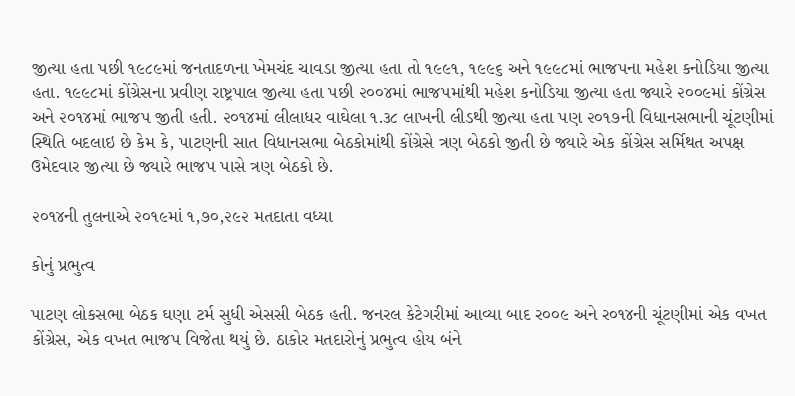જીત્યા હતા પછી ૧૯૮૯માં જનતાદળના ખેમચંદ ચાવડા જીત્યા હતા તો ૧૯૯૧, ૧૯૯૬ અને ૧૯૯૮માં ભાજપના મહેશ કનોડિયા જીત્યા હતા. ૧૯૯૮માં કોંગ્રેસના પ્રવીણ રાષ્ટ્રપાલ જીત્યા હતા પછી ૨૦૦૪માં ભાજપમાંથી મહેશ કનોડિયા જીત્યા હતા જ્યારે ૨૦૦૯માં કોંગ્રેસ અને ૨૦૧૪માં ભાજપ જીતી હતી. ૨૦૧૪માં લીલાધર વાઘેલા ૧.૩૮ લાખની લીડથી જીત્યા હતા પણ ૨૦૧૭ની વિધાનસભાની ચૂંટણીમાં સ્થિતિ બદલાઇ છે કેમ કે, પાટણની સાત વિધાનસભા બેઠકોમાંથી કોંગ્રેસે ત્રણ બેઠકો જીતી છે જ્યારે એક કોંગ્રેસ સર્મિથત અપક્ષ ઉમેદવાર જીત્યા છે જ્યારે ભાજપ પાસે ત્રણ બેઠકો છે.

૨૦૧૪ની તુલનાએ ૨૦૧૯માં ૧,૭૦,૨૯૨ મતદાતા વધ્યા

કોનું પ્રભુત્વ

પાટણ લોકસભા બેઠક ઘણા ટર્મ સુધી એસસી બેઠક હતી. જનરલ કેટેગરીમાં આવ્યા બાદ ર૦૦૯ અને ર૦૧૪ની ચૂંટણીમાં એક વખત કોંગ્રેસ, એક વખત ભાજપ વિજેતા થયું છે. ઠાકોર મતદારોનું પ્રભુત્વ હોય બંને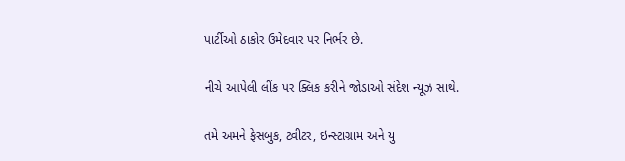પાર્ટીઓ ઠાકોર ઉમેદવાર પર નિર્ભર છે.

નીચે આપેલી લીંક પર ક્લિક કરીને જોડાઓ સંદેશ ન્યૂઝ સાથે.

તમે અમને ફેસબુક, ટ્વીટર, ઇન્સ્ટાગ્રામ અને યુ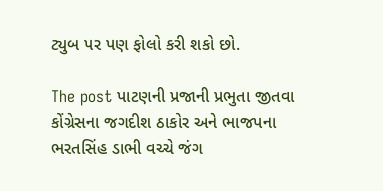ટ્યુબ પર પણ ફોલો કરી શકો છો.

The post પાટણની પ્રજાની પ્રભુતા જીતવા કોંગ્રેસના જગદીશ ઠાકોર અને ભાજપના ભરતસિંહ ડાભી વચ્ચે જંગ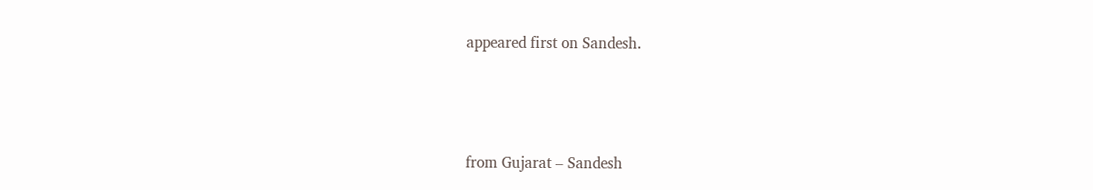appeared first on Sandesh.



from Gujarat – Sandesh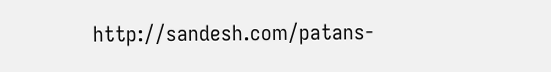http://sandesh.com/patans-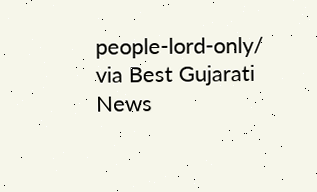people-lord-only/
via Best Gujarati News